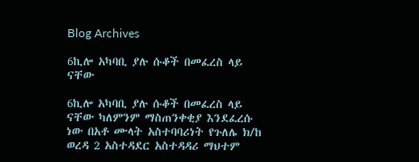Blog Archives

6ኪሎ አካባቢ ያሉ ሱቆች በመፈረስ ላይ ናቸው

6ኪሎ አካባቢ ያሉ ሱቆች በመፈረስ ላይ ናቸው ካለምንም ማስጠንቀቂያ እንደፈረሱ ነው በአቶ ሙላት አስተባባሪነት የጉለሌ ክ/ከ ወረዳ 2 አስተዳደር አስተዳዳሪ ማህተም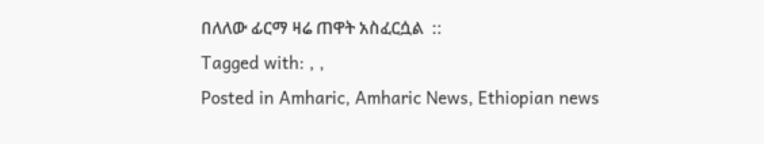በለለው ፊርማ ዛሬ ጠዋት አስፈርሷል  ::
Tagged with: , ,
Posted in Amharic, Amharic News, Ethiopian news